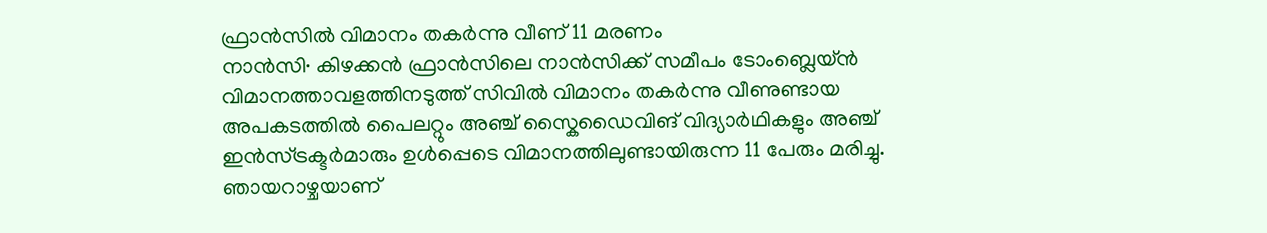ഫ്രാൻസിൽ വിമാനം തകർന്നു വീണ് 11 മരണം
നാൻസി∙ കിഴക്കൻ ഫ്രാൻസിലെ നാൻസിക്ക് സമീപം ടോംബ്ലെയ്ൻ വിമാനത്താവളത്തിനടുത്ത് സിവിൽ വിമാനം തകർന്നു വീണുണ്ടായ അപകടത്തിൽ പൈലറ്റും അഞ്ച് സ്കൈഡൈവിങ് വിദ്യാർഥികളും അഞ്ച് ഇൻസ്ട്രക്ടർമാരും ഉൾപ്പെടെ വിമാനത്തിലുണ്ടായിരുന്ന 11 പേരും മരിച്ചു. ഞായറാഴ്ചയാണ്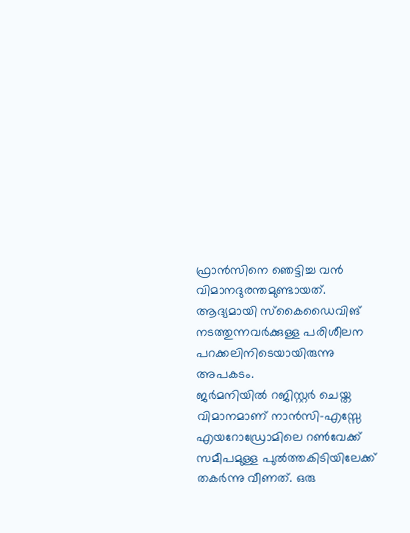ഫ്രാൻസിനെ ഞെട്ടിച്ച വൻ വിമാനദുരന്തമുണ്ടായത്. ആദ്യമായി സ്കൈഡൈവിങ് നടത്തുന്നവർക്കുള്ള പരിശീലന പറക്കലിനിടെയായിരുന്നു അപകടം.
ജർമനിയിൽ റജിസ്റ്റർ ചെയ്ത വിമാനമാണ് നാൻസി-എസ്സേ എയറോഡ്രോമിലെ റൺവേക്ക് സമീപമുള്ള പുൽത്തകിടിയിലേക്ക് തകർന്നു വീണത്. ഒരു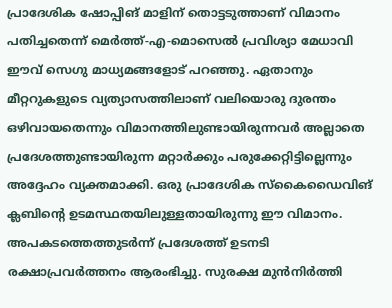പ്രാദേശിക ഷോപ്പിങ് മാളിന് തൊട്ടടുത്താണ് വിമാനം പതിച്ചതെന്ന് മെർത്ത്-എ-മൊസെൽ പ്രവിശ്യാ മേധാവി ഈവ് സെഗു മാധ്യമങ്ങളോട് പറഞ്ഞു. ഏതാനും മീറ്ററുകളുടെ വ്യത്യാസത്തിലാണ് വലിയൊരു ദുരന്തം ഒഴിവായതെന്നും വിമാനത്തിലുണ്ടായിരുന്നവർ അല്ലാതെ പ്രദേശത്തുണ്ടായിരുന്ന മറ്റാർക്കും പരുക്കേറ്റിട്ടില്ലെന്നും അദ്ദേഹം വ്യക്തമാക്കി. ഒരു പ്രാദേശിക സ്കൈഡൈവിങ് ക്ലബിന്റെ ഉടമസ്ഥതയിലുള്ളതായിരുന്നു ഈ വിമാനം.
അപകടത്തെത്തുടർന്ന് പ്രദേശത്ത് ഉടനടി രക്ഷാപ്രവർത്തനം ആരംഭിച്ചു. സുരക്ഷ മുൻനിർത്തി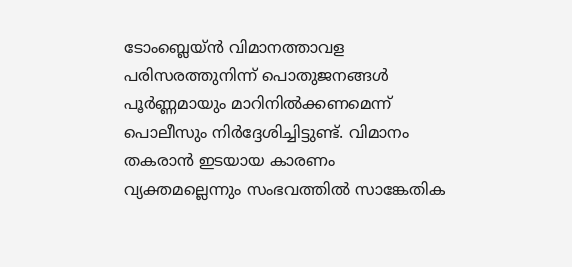ടോംബ്ലെയ്ൻ വിമാനത്താവള പരിസരത്തുനിന്ന് പൊതുജനങ്ങൾ പൂർണ്ണമായും മാറിനിൽക്കണമെന്ന് പൊലീസും നിർദ്ദേശിച്ചിട്ടുണ്ട്. വിമാനം തകരാൻ ഇടയായ കാരണം വ്യക്തമല്ലെന്നും സംഭവത്തിൽ സാങ്കേതിക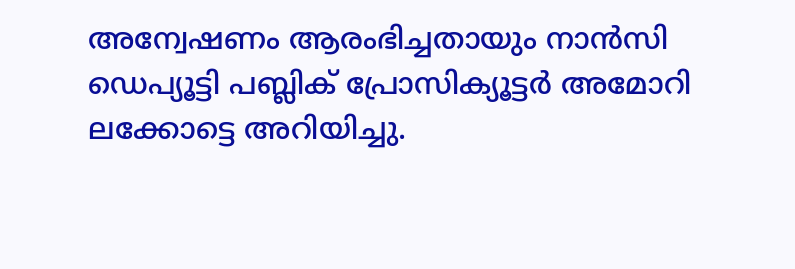അന്വേഷണം ആരംഭിച്ചതായും നാൻസി ഡെപ്യൂട്ടി പബ്ലിക് പ്രോസിക്യൂട്ടർ അമോറി ലക്കോട്ടെ അറിയിച്ചു.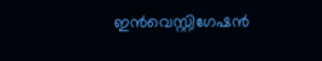ഇൻവെസ്റ്റിഗേഷൻ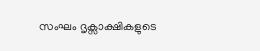സംഘം ദൃക്സാക്ഷികളുടെ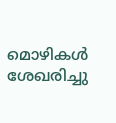മൊഴികൾ ശേഖരിച്ചു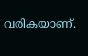വരികയാണ്.